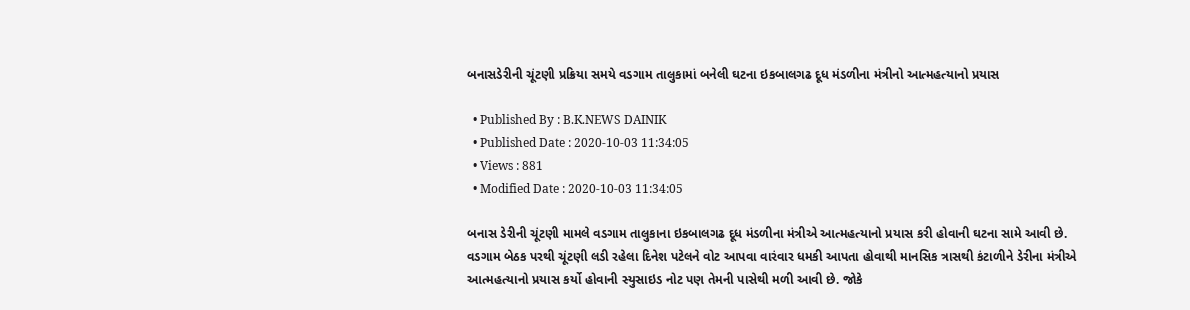બનાસડેરીની ચૂંટણી પ્રક્રિયા સમયે વડગામ તાલુકામાં બનેલી ઘટના ઇકબાલગઢ દૂધ મંડળીના મંત્રીનો આત્મહત્યાનો પ્રયાસ

  • Published By : B.K.NEWS DAINIK
  • Published Date : 2020-10-03 11:34:05
  • Views : 881
  • Modified Date : 2020-10-03 11:34:05

બનાસ ડેરીની ચૂંટણી મામલે વડગામ તાલુકાના ઇકબાલગઢ દૂધ મંડળીના મંત્રીએ આત્મહત્યાનો પ્રયાસ કરી હોવાની ઘટના સામે આવી છે. વડગામ બેઠક પરથી ચૂંટણી લડી રહેલા દિનેશ પટેલને વોટ આપવા વારંવાર ધમકી આપતા હોવાથી માનસિક ત્રાસથી કંટાળીને ડેરીના મંત્રીએ આત્મહત્યાનો પ્રયાસ કર્યો હોવાની સ્યુસાઇડ નોટ પણ તેમની પાસેથી મળી આવી છે. જોકે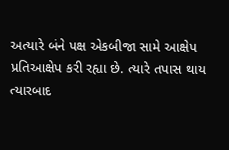અત્યારે બંને પક્ષ એકબીજા સામે આક્ષેપ પ્રતિઆક્ષેપ કરી રહ્યા છે. ત્યારે તપાસ થાય ત્યારબાદ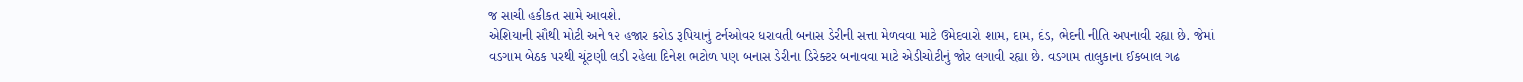જ સાચી હકીકત સામે આવશે.
એશિયાની સૌથી મોટી અને ૧૨ હજાર કરોડ રૂપિયાનું ટર્નઓવર ધરાવતી બનાસ ડેરીની સત્તા મેળવવા માટે ઉમેદવારો શામ, દામ, દંડ, ભેદની નીતિ અપનાવી રહ્યા છે. જેમાં વડગામ બેઠક પરથી ચૂંટણી લડી રહેલા દિનેશ ભટોળ પણ બનાસ ડેરીના ડિરેક્ટર બનાવવા માટે એડીચોટીનું જોર લગાવી રહ્યા છે. વડગામ તાલુકાના ઈકબાલ ગઢ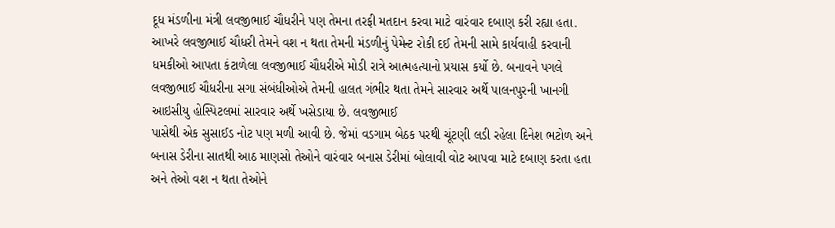દૂધ મંડળીના મંત્રી લવજીભાઈ ચૌધરીને પણ તેમના તરફી મતદાન કરવા માટે વારંવાર દબાણ કરી રહ્યા હતા. આખરે લવજીભાઈ ચૌધરી તેમને વશ ન થતા તેમની મંડળીનું પેમેન્ટ રોકી દઈ તેમની સામે કાર્યવાહી કરવાની ધમકીઓ આપતા કંટાળેલા લવજીભાઈ ચૌધરીએ મોડી રાત્રે આત્મહત્યાનો પ્રયાસ કર્યો છે. બનાવને પગલે લવજીભાઈ ચૌધરીના સગા સંબંધીઓએ તેમની હાલત ગંભીર થતા તેમને સારવાર અર્થે પાલનપુરની ખાનગી આઇસીયુ હોસ્પિટલમાં સારવાર અર્થે ખસેડાયા છે. લવજીભાઈ
પાસેથી એક સુસાઈડ નોટ પણ મળી આવી છે. જેમાં વડગામ બેઠક પરથી ચૂંટણી લડી રહેલા દિનેશ ભટોળ અને બનાસ ડેરીના સાતથી આઠ માણસો તેઓને વારંવાર બનાસ ડેરીમાં બોલાવી વોટ આપવા માટે દબાણ કરતા હતા અને તેઓ વશ ન થતા તેઓને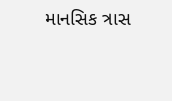માનસિક ત્રાસ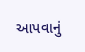આપવાનું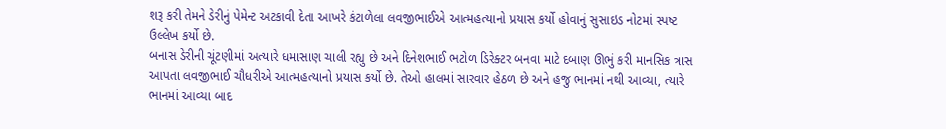શરૂ કરી તેમને ડેરીનું પેમેન્ટ અટકાવી દેતા આખરે કંટાળેલા લવજીભાઈએ આત્મહત્યાનો પ્રયાસ કર્યો હોવાનું સુસાઇડ નોટમાં સ્પષ્ટ ઉલ્લેખ કર્યો છે.
બનાસ ડેરીની ચૂંટણીમાં અત્યારે ધમાસાણ ચાલી રહ્યુ છે અને દિનેશભાઈ ભટોળ ડિરેક્ટર બનવા માટે દબાણ ઊભું કરી માનસિક ત્રાસ આપતા લવજીભાઈ ચૌધરીએ આત્મહત્યાનો પ્રયાસ કર્યો છે. તેઓ હાલમાં સારવાર હેઠળ છે અને હજુ ભાનમાં નથી આવ્યા, ત્યારે ભાનમાં આવ્યા બાદ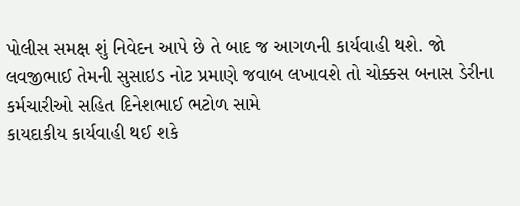પોલીસ સમક્ષ શું નિવેદન આપે છે તે બાદ જ આગળની કાર્યવાહી થશે. જો લવજીભાઈ તેમની સુસાઇડ નોટ પ્રમાણે જવાબ લખાવશે તો ચોક્કસ બનાસ ડેરીના કર્મચારીઓ સહિત દિનેશભાઈ ભટોળ સામે
કાયદાકીય કાર્યવાહી થઈ શકે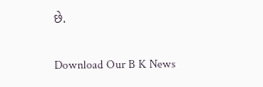છે.

Download Our B K News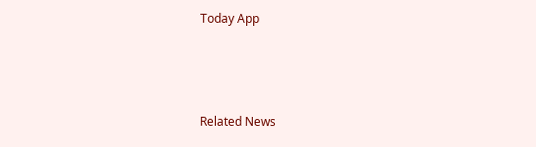Today App



Related News